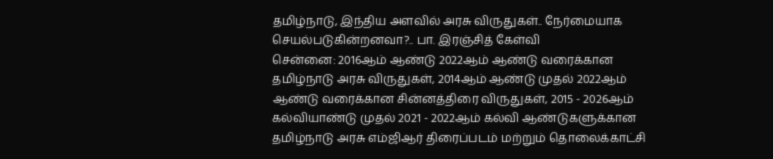தமிழ்நாடு, இந்திய அளவில் அரசு விருதுகள்.. நேர்மையாக செயல்படுகின்றனவா?.. பா. இரஞ்சித் கேள்வி
சென்னை: 2016ஆம் ஆண்டு 2022ஆம் ஆண்டு வரைக்கான தமிழ்நாடு அரசு விருதுகள், 2014ஆம் ஆண்டு முதல் 2022ஆம் ஆண்டு வரைக்கான சின்னத்திரை விருதுகள், 2015 - 2026ஆம் கல்வியாண்டு முதல் 2021 - 2022ஆம் கல்வி ஆண்டுகளுக்கான தமிழ்நாடு அரசு எம்ஜிஆர் திரைப்படம் மற்றும் தொலைக்காட்சி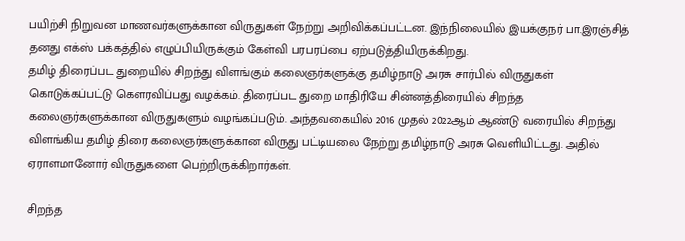பயிற்சி நிறுவன மாணவர்களுக்கான விருதுகள் நேற்று அறிவிக்கப்பட்டன. இந்நிலையில் இயக்குநர் பா.இரஞ்சித் தனது எக்ஸ் பக்கத்தில் எழுப்பியிருக்கும் கேள்வி பரபரப்பை ஏற்படுத்தியிருக்கிறது.
தமிழ் திரைப்பட துறையில் சிறந்து விளங்கும் கலைஞர்களுக்கு தமிழ்நாடு அரசு சார்பில் விருதுகள் கொடுக்கப்பட்டு கௌரவிப்பது வழக்கம். திரைப்பட துறை மாதிரியே சின்னத்திரையில் சிறந்த கலைஞர்களுக்கான விருதுகளும் வழங்கப்படும். அந்தவகையில் 2016 முதல் 2022ஆம் ஆண்டு வரையில் சிறந்து விளங்கிய தமிழ் திரை கலைஞர்களுக்கான விருது பட்டியலை நேற்று தமிழ்நாடு அரசு வெளியிட்டது. அதில் ஏராளமானோர் விருதுகளை பெற்றிருக்கிறார்கள்.

சிறந்த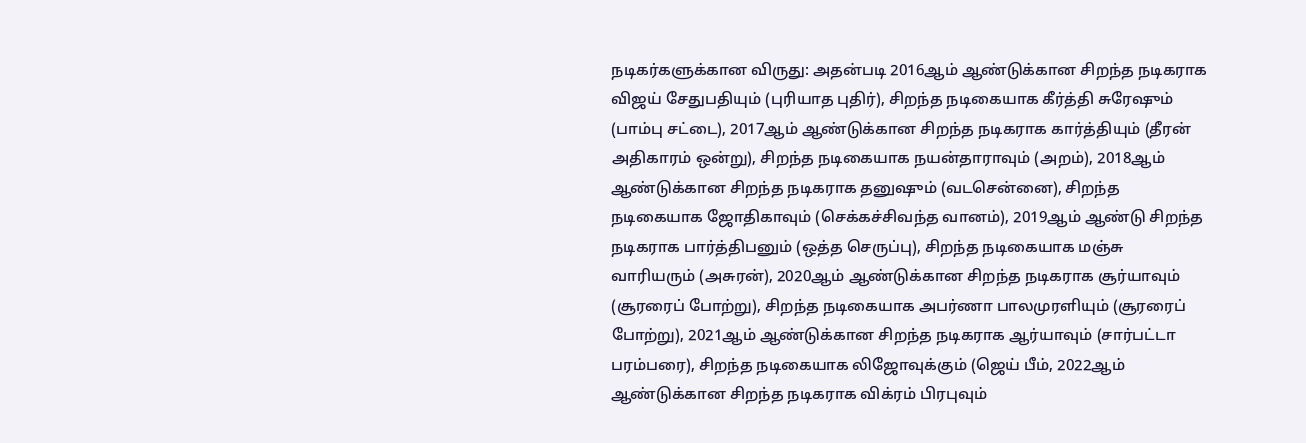நடிகர்களுக்கான விருது: அதன்படி 2016ஆம் ஆண்டுக்கான சிறந்த நடிகராக விஜய் சேதுபதியும் (புரியாத புதிர்), சிறந்த நடிகையாக கீர்த்தி சுரேஷும் (பாம்பு சட்டை), 2017ஆம் ஆண்டுக்கான சிறந்த நடிகராக கார்த்தியும் (தீரன் அதிகாரம் ஒன்று), சிறந்த நடிகையாக நயன்தாராவும் (அறம்), 2018ஆம் ஆண்டுக்கான சிறந்த நடிகராக தனுஷும் (வடசென்னை), சிறந்த நடிகையாக ஜோதிகாவும் (செக்கச்சிவந்த வானம்), 2019ஆம் ஆண்டு சிறந்த நடிகராக பார்த்திபனும் (ஒத்த செருப்பு), சிறந்த நடிகையாக மஞ்சு வாரியரும் (அசுரன்), 2020ஆம் ஆண்டுக்கான சிறந்த நடிகராக சூர்யாவும் (சூரரைப் போற்று), சிறந்த நடிகையாக அபர்ணா பாலமுரளியும் (சூரரைப் போற்று), 2021ஆம் ஆண்டுக்கான சிறந்த நடிகராக ஆர்யாவும் (சார்பட்டா பரம்பரை), சிறந்த நடிகையாக லிஜோவுக்கும் (ஜெய் பீம், 2022ஆம் ஆண்டுக்கான சிறந்த நடிகராக விக்ரம் பிரபுவும்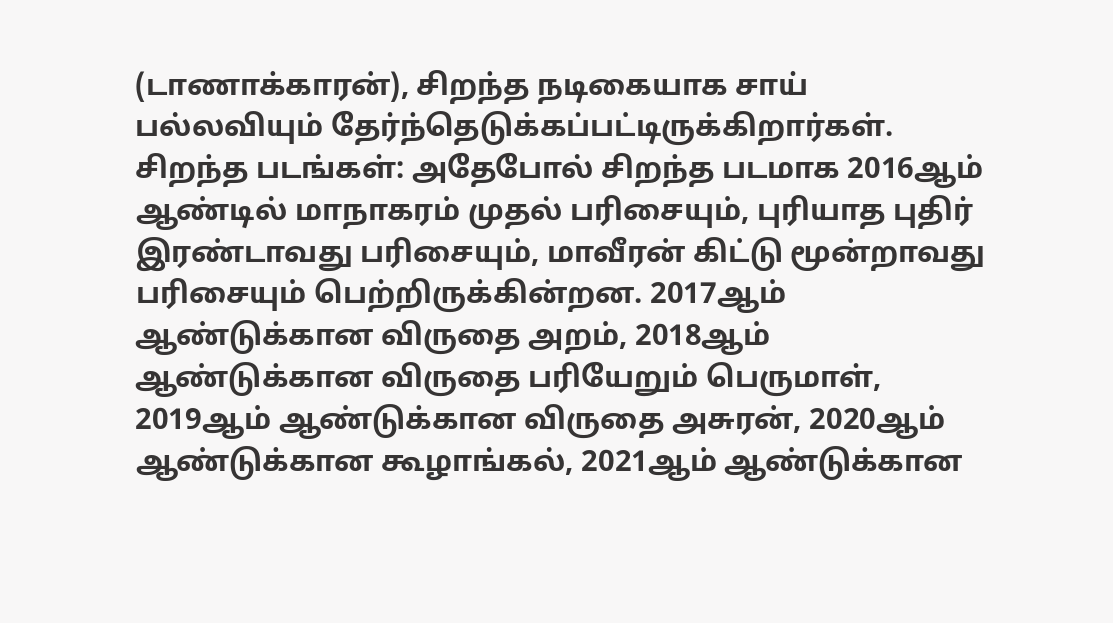(டாணாக்காரன்), சிறந்த நடிகையாக சாய் பல்லவியும் தேர்ந்தெடுக்கப்பட்டிருக்கிறார்கள்.
சிறந்த படங்கள்: அதேபோல் சிறந்த படமாக 2016ஆம் ஆண்டில் மாநாகரம் முதல் பரிசையும், புரியாத புதிர் இரண்டாவது பரிசையும், மாவீரன் கிட்டு மூன்றாவது பரிசையும் பெற்றிருக்கின்றன. 2017ஆம் ஆண்டுக்கான விருதை அறம், 2018ஆம் ஆண்டுக்கான விருதை பரியேறும் பெருமாள், 2019ஆம் ஆண்டுக்கான விருதை அசுரன், 2020ஆம் ஆண்டுக்கான கூழாங்கல், 2021ஆம் ஆண்டுக்கான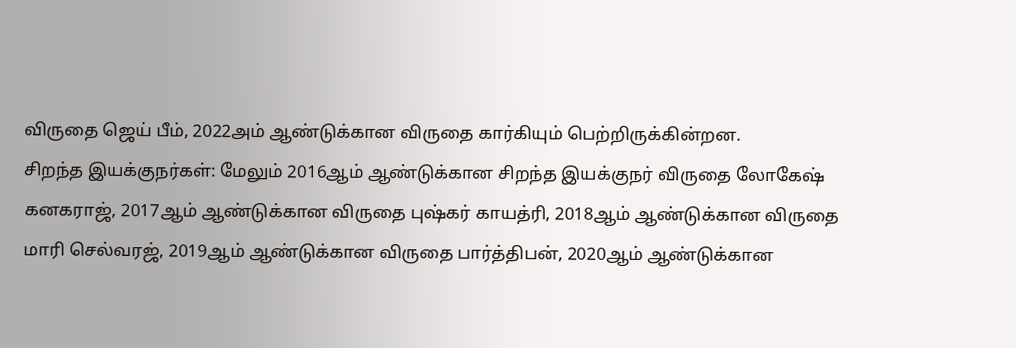விருதை ஜெய் பீம், 2022அம் ஆண்டுக்கான விருதை கார்கியும் பெற்றிருக்கின்றன.
சிறந்த இயக்குநர்கள்: மேலும் 2016ஆம் ஆண்டுக்கான சிறந்த இயக்குநர் விருதை லோகேஷ் கனகராஜ், 2017ஆம் ஆண்டுக்கான விருதை புஷ்கர் காயத்ரி, 2018ஆம் ஆண்டுக்கான விருதை மாரி செல்வரஜ், 2019ஆம் ஆண்டுக்கான விருதை பார்த்திபன், 2020ஆம் ஆண்டுக்கான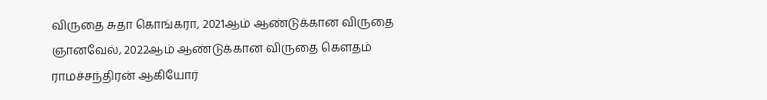விருதை சுதா கொங்கரா, 2021ஆம் ஆண்டுக்கான விருதை ஞானவேல், 2022ஆம் ஆண்டுக்கான விருதை கௌதம் ராமச்சந்திரன் ஆகியோர்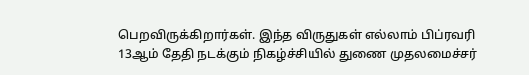பெறவிருக்கிறார்கள். இந்த விருதுகள் எல்லாம் பிப்ரவரி 13ஆம் தேதி நடக்கும் நிகழ்ச்சியில் துணை முதலமைச்சர்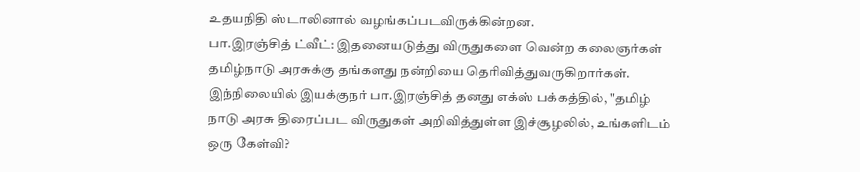உதயநிதி ஸ்டாலினால் வழங்கப்படவிருக்கின்றன.
பா.இரஞ்சித் ட்வீட்: இதனையடுத்து விருதுகளை வென்ற கலைஞர்கள் தமிழ்நாடு அரசுக்கு தங்களது நன்றியை தெரிவித்துவருகிறார்கள். இந்நிலையில் இயக்குநர் பா.இரஞ்சித் தனது எக்ஸ் பக்கத்தில், "தமிழ் நாடு அரசு திரைப்பட விருதுகள் அறிவித்துள்ள இச்சூழலில், உங்களிடம் ஒரு கேள்வி?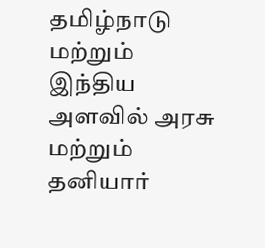தமிழ்நாடு மற்றும் இந்திய அளவில் அரசு மற்றும் தனியார்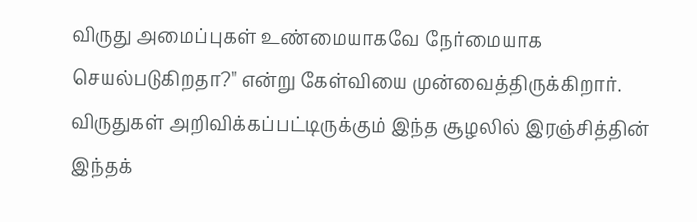விருது அமைப்புகள் உண்மையாகவே நேர்மையாக செயல்படுகிறதா?" என்று கேள்வியை முன்வைத்திருக்கிறார். விருதுகள் அறிவிக்கப்பட்டிருக்கும் இந்த சூழலில் இரஞ்சித்தின் இந்தக்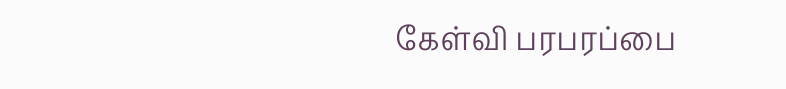கேள்வி பரபரப்பை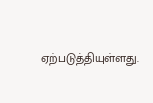ஏற்படுத்தியுள்ளது.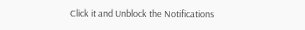Click it and Unblock the Notifications